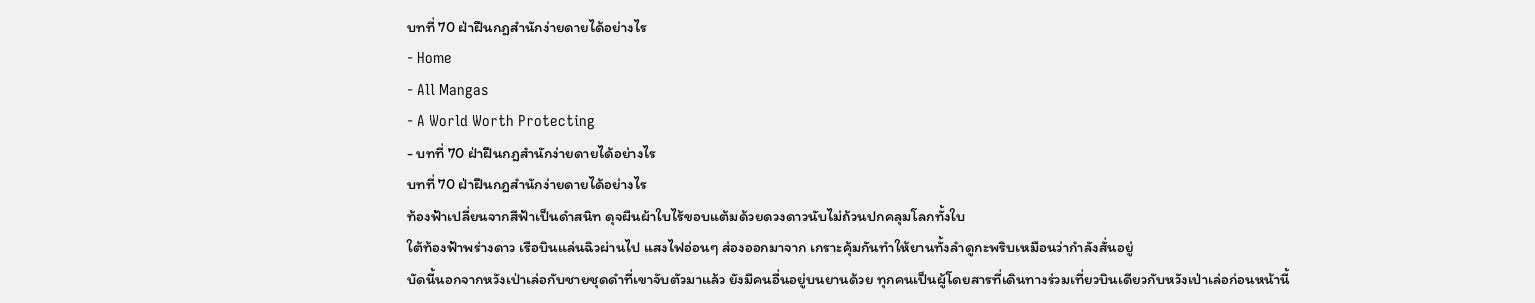บทที่ 70 ฝ่าฝืนกฎสำนักง่ายดายได้อย่างไร
- Home
- All Mangas
- A World Worth Protecting
- บทที่ 70 ฝ่าฝืนกฎสำนักง่ายดายได้อย่างไร
บทที่ 70 ฝ่าฝืนกฎสำนักง่ายดายได้อย่างไร
ท้องฟ้าเปลี่ยนจากสีฟ้าเป็นดำสนิท ดุจผืนผ้าใบไร้ขอบแต้มด้วยดวงดาวนับไม่ถ้วนปกคลุมโลกทั้งใบ
ใต้ท้องฟ้าพร่างดาว เรือบินแล่นฉิวผ่านไป แสงไฟอ่อนๆ ส่องออกมาจาก เกราะคุ้มกันทำให้ยานทั้งลำดูกะพริบเหมือนว่ากำลังสั่นอยู่
บัดนี้นอกจากหวังเป่าเล่อกับชายชุดดำที่เขาจับตัวมาแล้ว ยังมีคนอื่นอยู่บนยานด้วย ทุกคนเป็นผู้โดยสารที่เดินทางร่วมเที่ยวบินเดียวกับหวังเป่าเล่อก่อนหน้านี้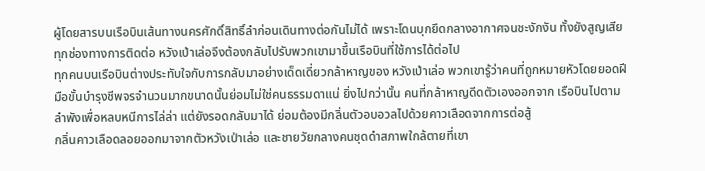ผู้โดยสารบนเรือบินเส้นทางนครศักดิ์สิทธิ์ลำก่อนเดินทางต่อกันไม่ได้ เพราะโดนบุกยึดกลางอากาศจนชะงักงัน ทั้งยังสูญเสียทุกช่องทางการติดต่อ หวังเป่าเล่อจึงต้องกลับไปรับพวกเขามาขึ้นเรือบินที่ใช้การได้ต่อไป
ทุกคนบนเรือบินต่างประทับใจกับการกลับมาอย่างเด็ดเดี่ยวกล้าหาญของ หวังเป่าเล่อ พวกเขารู้ว่าคนที่ถูกหมายหัวโดยยอดฝีมือขั้นบำรุงชีพจรจำนวนมากขนาดนั้นย่อมไม่ใช่คนธรรมดาแน่ ยิ่งไปกว่านั้น คนที่กล้าหาญดีดตัวเองออกจาก เรือบินไปตามลำพังเพื่อหลบหนีการไล่ล่า แต่ยังรอดกลับมาได้ ย่อมต้องมีกลิ่นตัวอบอวลไปด้วยคาวเลือดจากการต่อสู้
กลิ่นคาวเลือดลอยออกมาจากตัวหวังเป่าเล่อ และชายวัยกลางคนชุดดำสภาพใกล้ตายที่เขา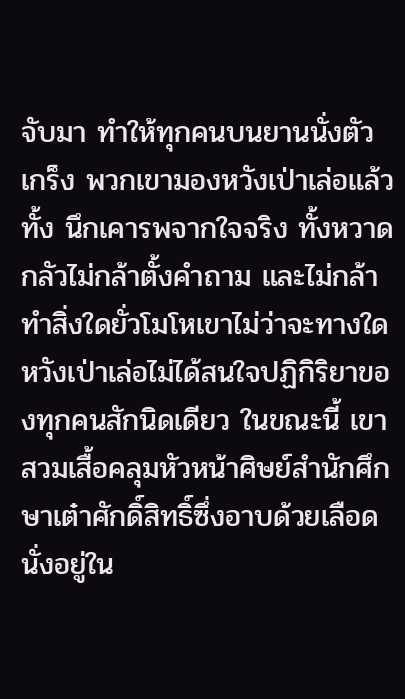จับมา ทำให้ทุกคนบนยานนั่งตัวเกร็ง พวกเขามองหวังเป่าเล่อแล้วทั้ง นึกเคารพจากใจจริง ทั้งหวาดกลัวไม่กล้าตั้งคำถาม และไม่กล้าทำสิ่งใดยั่วโมโหเขาไม่ว่าจะทางใด
หวังเป่าเล่อไม่ได้สนใจปฏิกิริยาของทุกคนสักนิดเดียว ในขณะนี้ เขาสวมเสื้อคลุมหัวหน้าศิษย์สำนักศึกษาเต๋าศักดิ์สิทธิ์ซึ่งอาบด้วยเลือด นั่งอยู่ใน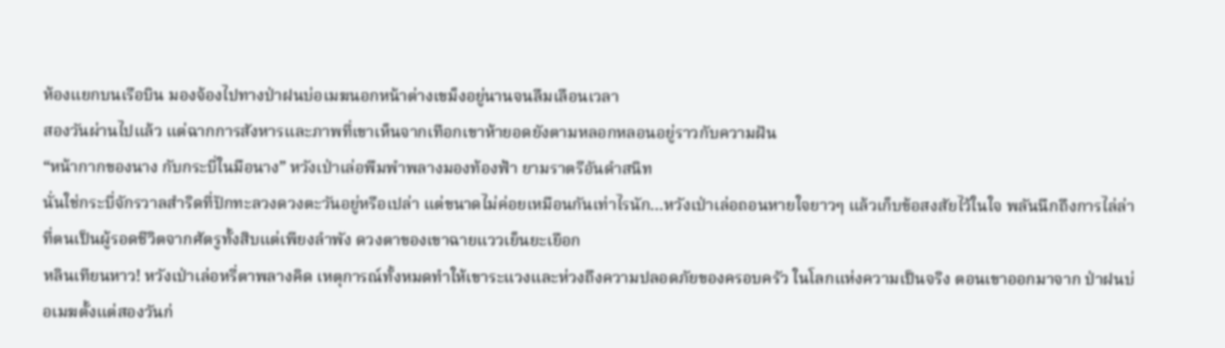ห้องแยกบนเรือบิน มองจ้องไปทางป่าฝนบ่อเมฆนอกหน้าต่างเขม็งอยู่นานจนลืมเลือนเวลา
สองวันผ่านไปแล้ว แต่ฉากการสังหารและภาพที่เขาเห็นจากเทือกเขาห้ายอดยังตามหลอกหลอนอยู่ราวกับความฝัน
“หน้ากากของนาง กับกระบี่ในมือนาง” หวังเป่าเล่อพึมพำพลางมองท้องฟ้า ยามราตรีอันดำสนิท
นั่นใช่กระบี่จักรวาลสำริดที่ปักทะลวงดวงตะวันอยู่หรือเปล่า แต่ขนาดไม่ค่อยเหมือนกันเท่าไรนัก…หวังเป่าเล่อถอนหายใจยาวๆ แล้วเก็บข้อสงสัยไว้ในใจ พลันนึกถึงการไล่ล่าที่ตนเป็นผู้รอดชีวิตจากศัตรูทั้งสิบแต่เพียงลำพัง ดวงตาของเขาฉายแววเย็นยะเยือก
หลินเทียนหาว! หวังเป่าเล่อหรี่ตาพลางคิด เหตุการณ์ทั้งหมดทำให้เขาระแวงและห่วงถึงความปลอดภัยของครอบครัว ในโลกแห่งความเป็นจริง ตอนเขาออกมาจาก ป่าฝนบ่อเมฆตั้งแต่สองวันก่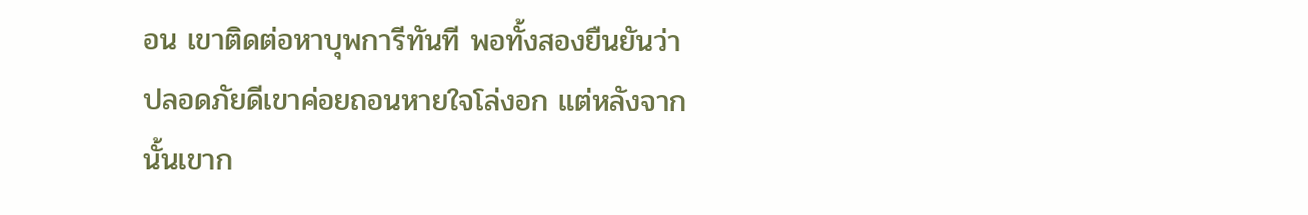อน เขาติดต่อหาบุพการีทันที พอทั้งสองยืนยันว่าปลอดภัยดีเขาค่อยถอนหายใจโล่งอก แต่หลังจากนั้นเขาก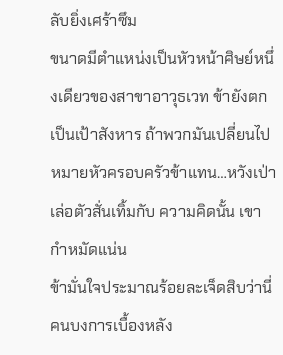ลับยิ่งเศร้าซึม
ขนาดมีตำแหน่งเป็นหัวหน้าศิษย์หนึ่งเดียวของสาขาอาวุธเวท ข้ายังตกเป็นเป้าสังหาร ถ้าพวกมันเปลี่ยนไปหมายหัวครอบครัวข้าแทน…หวังเป่าเล่อตัวสั่นเทิ้มกับ ความคิดนั้น เขากำหมัดแน่น
ข้ามั่นใจประมาณร้อยละเจ็ดสิบว่านี่คนบงการเบื้องหลัง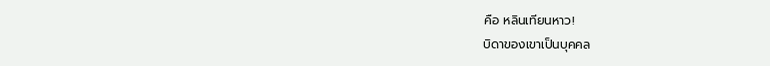คือ หลินเทียนหาว!
บิดาของเขาเป็นบุคคล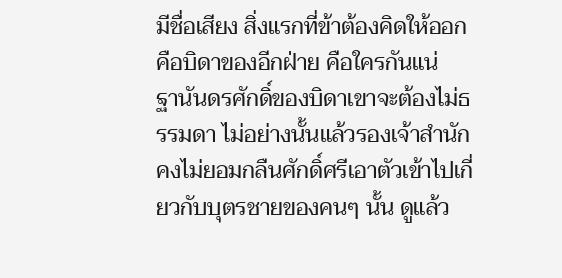มีชื่อเสียง สิ่งแรกที่ข้าต้องคิดให้ออกคือบิดาของอีกฝ่าย คือใครกันแน่
ฐานันดรศักดิ์ของบิดาเขาจะต้องไม่ธรรมดา ไม่อย่างนั้นแล้วรองเจ้าสำนักคงไม่ยอมกลืนศักดิ์ศรีเอาตัวเข้าไปเกี่ยวกับบุตรชายของคนๆ นั้น ดูแล้ว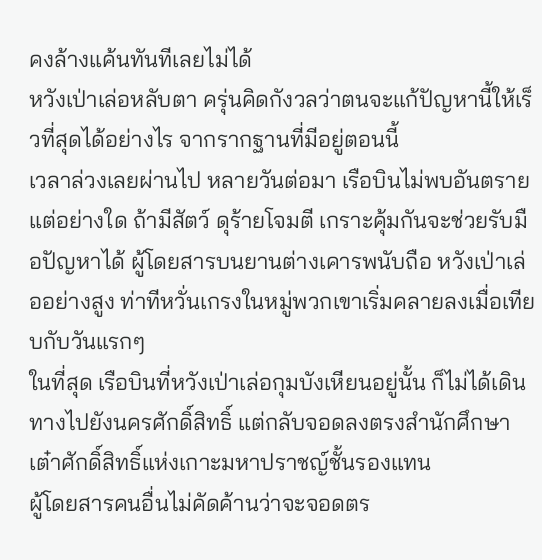คงล้างแค้นทันทีเลยไม่ได้
หวังเป่าเล่อหลับตา ครุ่นคิดกังวลว่าตนจะแก้ปัญหานี้ให้เร็วที่สุดได้อย่างไร จากรากฐานที่มีอยู่ตอนนี้
เวลาล่วงเลยผ่านไป หลายวันต่อมา เรือบินไม่พบอันตรายแต่อย่างใด ถ้ามีสัตว์ ดุร้ายโจมตี เกราะคุ้มกันจะช่วยรับมือปัญหาได้ ผู้โดยสารบนยานต่างเคารพนับถือ หวังเป่าเล่ออย่างสูง ท่าทีหวั่นเกรงในหมู่พวกเขาเริ่มคลายลงเมื่อเทียบกับวันแรกๆ
ในที่สุด เรือบินที่หวังเป่าเล่อกุมบังเหียนอยู่นั้น ก็ไม่ได้เดินทางไปยังนครศักดิ์สิทธิ์ แต่กลับจอดลงตรงสำนักศึกษาเต๋าศักดิ์สิทธิ์แห่งเกาะมหาปราชญ์ชั้นรองแทน
ผู้โดยสารคนอื่นไม่คัดค้านว่าจะจอดตร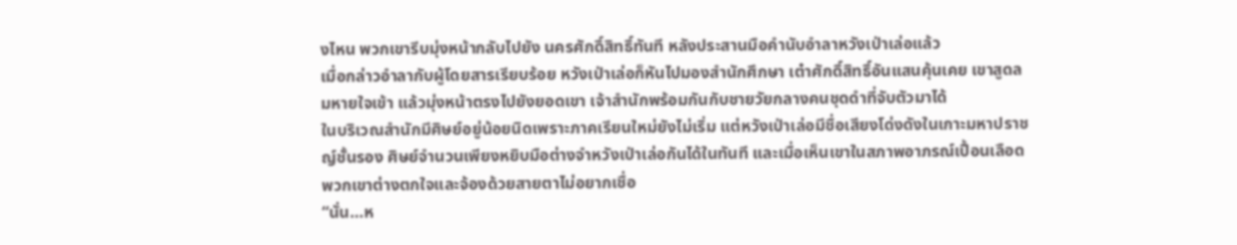งไหน พวกเขารีบมุ่งหน้ากลับไปยัง นครศักดิ์สิทธิ์ทันที หลังประสานมือคำนับอำลาหวังเป่าเล่อแล้ว
เมื่อกล่าวอำลากับผู้โดยสารเรียบร้อย หวังเป่าเล่อก็หันไปมองสำนักศึกษา เต๋าศักดิ์สิทธิ์อันแสนคุ้นเคย เขาสูดลมหายใจเข้า แล้วมุ่งหน้าตรงไปยังยอดเขา เจ้าสำนักพร้อมกันกับชายวัยกลางคนชุดดำที่จับตัวมาได้
ในบริเวณสำนักมีศิษย์อยู่น้อยนิดเพราะภาคเรียนใหม่ยังไม่เริ่ม แต่หวังเป่าเล่อมีชื่อเสียงโด่งดังในเกาะมหาปราชญ์ชั้นรอง ศิษย์จำนวนเพียงหยิบมือต่างจำหวังเป่าเล่อกันได้ในทันที และเมื่อเห็นเขาในสภาพอาภรณ์เปื้อนเลือด พวกเขาต่างตกใจและจ้องด้วยสายตาไม่อยากเชื่อ
“นั่น…ห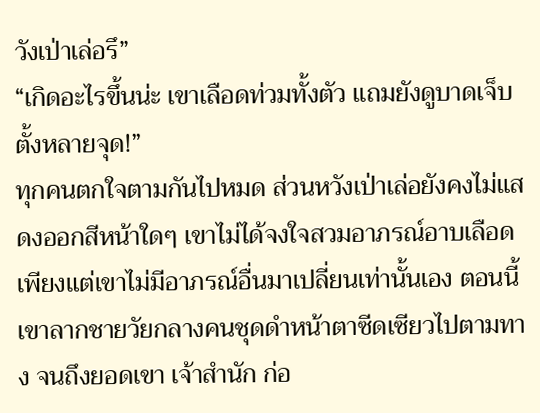วังเป่าเล่อรึ”
“เกิดอะไรขึ้นน่ะ เขาเลือดท่วมทั้งตัว แถมยังดูบาดเจ็บตั้งหลายจุด!”
ทุกคนตกใจตามกันไปหมด ส่วนหวังเป่าเล่อยังคงไม่แสดงออกสีหน้าใดๆ เขาไม่ได้จงใจสวมอาภรณ์อาบเลือด เพียงแต่เขาไม่มีอาภรณ์อื่นมาเปลี่ยนเท่านั้นเอง ตอนนี้เขาลากชายวัยกลางคนชุดดำหน้าตาซีดเซียวไปตามทาง จนถึงยอดเขา เจ้าสำนัก ก่อ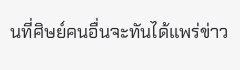นที่ศิษย์คนอื่นจะทันได้แพร่ข่าว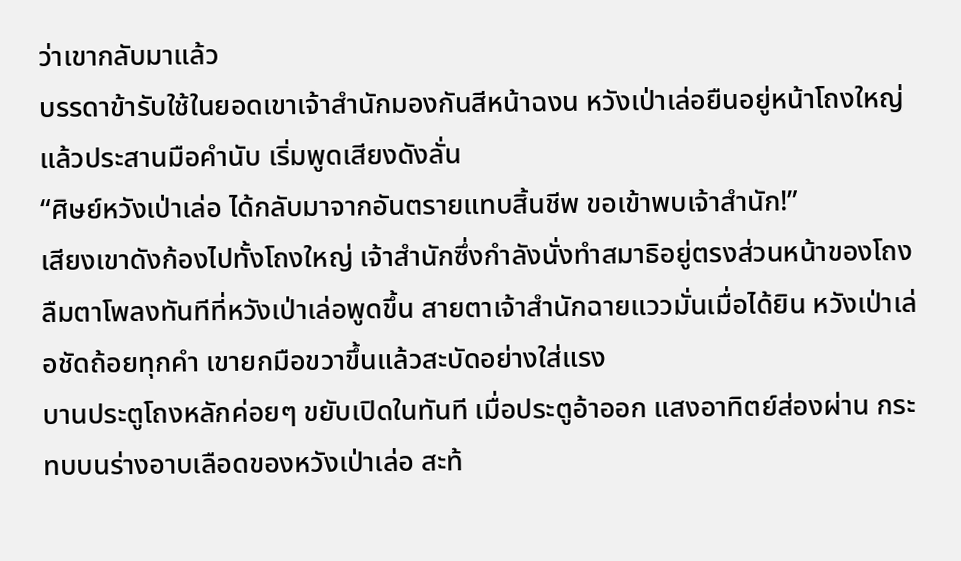ว่าเขากลับมาแล้ว
บรรดาข้ารับใช้ในยอดเขาเจ้าสำนักมองกันสีหน้าฉงน หวังเป่าเล่อยืนอยู่หน้าโถงใหญ่แล้วประสานมือคำนับ เริ่มพูดเสียงดังลั่น
“ศิษย์หวังเป่าเล่อ ได้กลับมาจากอันตรายแทบสิ้นชีพ ขอเข้าพบเจ้าสำนัก!”
เสียงเขาดังก้องไปทั้งโถงใหญ่ เจ้าสำนักซึ่งกำลังนั่งทำสมาธิอยู่ตรงส่วนหน้าของโถง ลืมตาโพลงทันทีที่หวังเป่าเล่อพูดขึ้น สายตาเจ้าสำนักฉายแววมั่นเมื่อได้ยิน หวังเป่าเล่อชัดถ้อยทุกคำ เขายกมือขวาขึ้นแล้วสะบัดอย่างใส่แรง
บานประตูโถงหลักค่อยๆ ขยับเปิดในทันที เมื่อประตูอ้าออก แสงอาทิตย์ส่องผ่าน กระทบบนร่างอาบเลือดของหวังเป่าเล่อ สะท้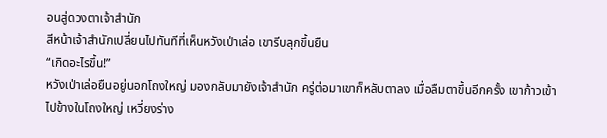อนสู่ดวงตาเจ้าสำนัก
สีหน้าเจ้าสำนักเปลี่ยนไปทันทีที่เห็นหวังเป่าเล่อ เขารีบลุกขึ้นยืน
“เกิดอะไรขึ้น!”
หวังเป่าเล่อยืนอยู่นอกโถงใหญ่ มองกลับมายังเจ้าสำนัก ครู่ต่อมาเขาก็หลับตาลง เมื่อลืมตาขึ้นอีกครั้ง เขาก้าวเข้าไปข้างในโถงใหญ่ เหวี่ยงร่าง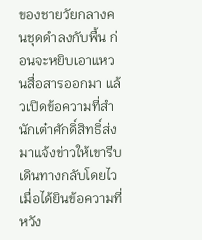ของชายวัยกลางคนชุดดำลงกับพื้น ก่อนจะหยิบเอาแหวนสื่อสารออกมา แล้วเปิดข้อความที่สำนักเต๋าศักดิ์สิทธิ์ส่งมาแจ้งข่าวให้เขารีบเดินทางกลับโดยไว
เมื่อได้ยินข้อความที่หวัง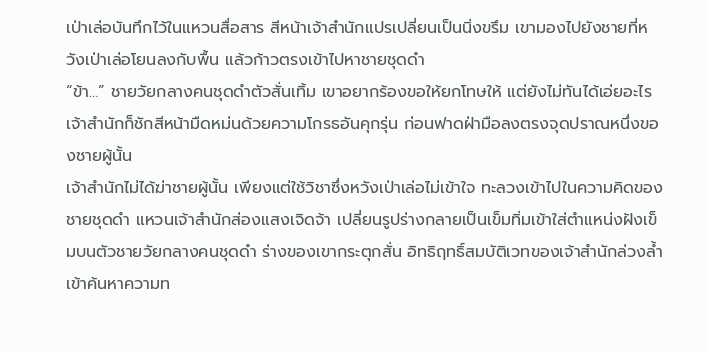เป่าเล่อบันทึกไว้ในแหวนสื่อสาร สีหน้าเจ้าสำนักแปรเปลี่ยนเป็นนิ่งขรึม เขามองไปยังชายที่หวังเป่าเล่อโยนลงกับพื้น แล้วก้าวตรงเข้าไปหาชายชุดดำ
“ข้า…” ชายวัยกลางคนชุดดำตัวสั่นเทิ้ม เขาอยากร้องขอให้ยกโทษให้ แต่ยังไม่ทันได้เอ่ยอะไร เจ้าสำนักก็ชักสีหน้ามืดหม่นด้วยความโกรธอันคุกรุ่น ก่อนฟาดฝ่ามือลงตรงจุดปราณหนึ่งของชายผู้นั้น
เจ้าสำนักไม่ได้ฆ่าชายผู้นั้น เพียงแต่ใช้วิชาซึ่งหวังเป่าเล่อไม่เข้าใจ ทะลวงเข้าไปในความคิดของชายชุดดำ แหวนเจ้าสำนักส่องแสงเจิดจ้า เปลี่ยนรูปร่างกลายเป็นเข็มทิ่มเข้าใส่ตำแหน่งฝังเข็มบนตัวชายวัยกลางคนชุดดำ ร่างของเขากระตุกสั่น อิทธิฤทธิ์สมบัติเวทของเจ้าสำนักล่วงล้ำเข้าค้นหาความท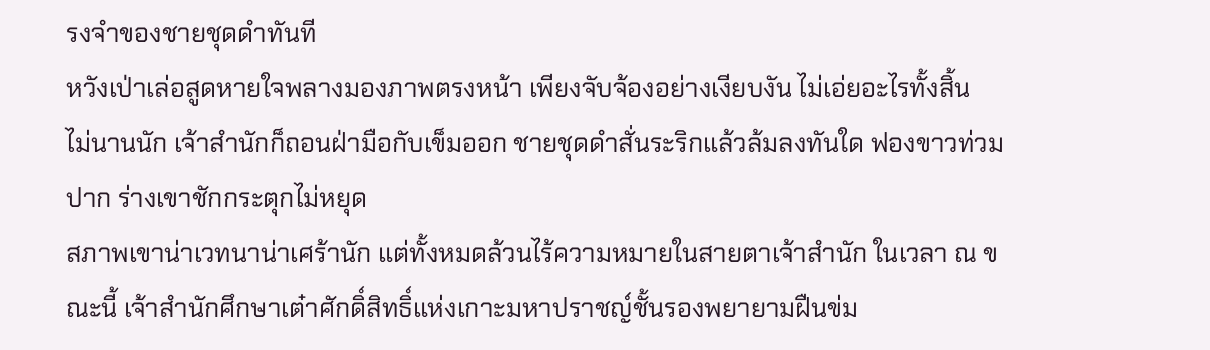รงจำของชายชุดดำทันที
หวังเป่าเล่อสูดหายใจพลางมองภาพตรงหน้า เพียงจับจ้องอย่างเงียบงัน ไม่เอ่ยอะไรทั้งสิ้น
ไม่นานนัก เจ้าสำนักก็ถอนฝ่ามือกับเข็มออก ชายชุดดำสั่นระริกแล้วล้มลงทันใด ฟองขาวท่วมปาก ร่างเขาชักกระตุกไม่หยุด
สภาพเขาน่าเวทนาน่าเศร้านัก แต่ทั้งหมดล้วนไร้ความหมายในสายตาเจ้าสำนัก ในเวลา ณ ขณะนี้ เจ้าสำนักศึกษาเต๋าศักดิ์สิทธิ์แห่งเกาะมหาปราชญ์ชั้นรองพยายามฝืนข่ม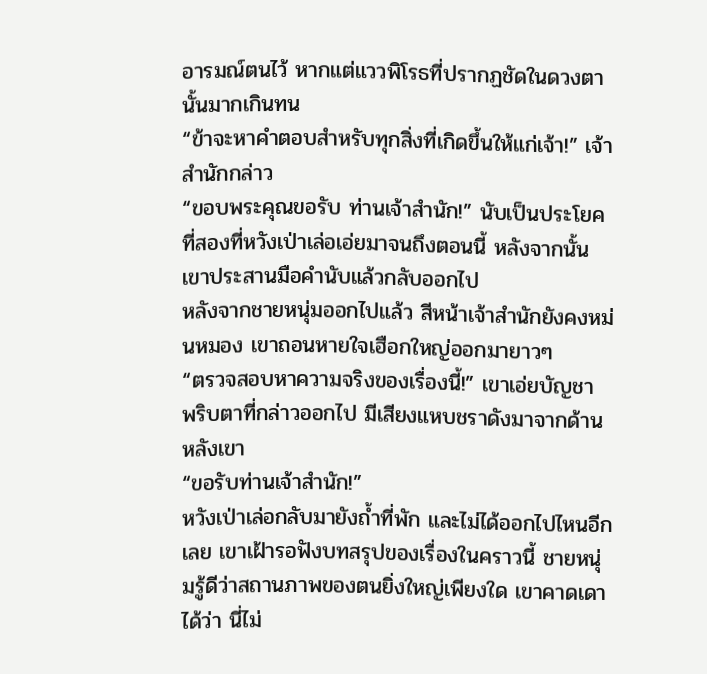อารมณ์ตนไว้ หากแต่แววพิโรธที่ปรากฏชัดในดวงตานั้นมากเกินทน
“ข้าจะหาคำตอบสำหรับทุกสิ่งที่เกิดขึ้นให้แก่เจ้า!” เจ้าสำนักกล่าว
“ขอบพระคุณขอรับ ท่านเจ้าสำนัก!” นับเป็นประโยคที่สองที่หวังเป่าเล่อเอ่ยมาจนถึงตอนนี้ หลังจากนั้น เขาประสานมือคำนับแล้วกลับออกไป
หลังจากชายหนุ่มออกไปแล้ว สีหน้าเจ้าสำนักยังคงหม่นหมอง เขาถอนหายใจเฮือกใหญ่ออกมายาวๆ
“ตรวจสอบหาความจริงของเรื่องนี้!” เขาเอ่ยบัญชา
พริบตาที่กล่าวออกไป มีเสียงแหบชราดังมาจากด้านหลังเขา
“ขอรับท่านเจ้าสำนัก!”
หวังเป่าเล่อกลับมายังถ้ำที่พัก และไม่ได้ออกไปไหนอีกเลย เขาเฝ้ารอฟังบทสรุปของเรื่องในคราวนี้ ชายหนุ่มรู้ดีว่าสถานภาพของตนยิ่งใหญ่เพียงใด เขาคาดเดาได้ว่า นี่ไม่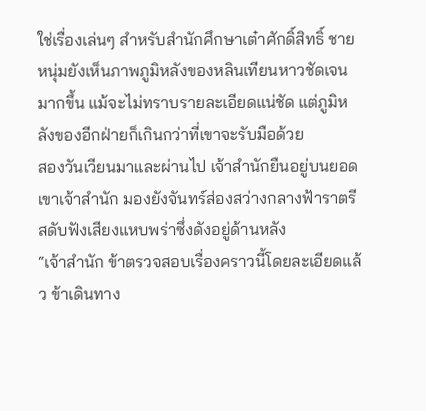ใช่เรื่องเล่นๆ สำหรับสำนักศึกษาเต๋าศักดิ์สิทธิ์ ชายหนุ่มยังเห็นภาพภูมิหลังของหลินเทียนหาวชัดเจนมากขึ้น แม้จะไม่ทราบรายละเอียดแน่ชัด แต่ภูมิหลังของอีกฝ่ายก็เกินกว่าที่เขาจะรับมือด้วย
สองวันเวียนมาและผ่านไป เจ้าสำนักยืนอยู่บนยอดเขาเจ้าสำนัก มองยังจันทร์ส่องสว่างกลางฟ้าราตรี สดับฟังเสียงแหบพร่าซึ่งดังอยู่ด้านหลัง
“เจ้าสำนัก ข้าตรวจสอบเรื่องคราวนี้โดยละเอียดแล้ว ข้าเดินทาง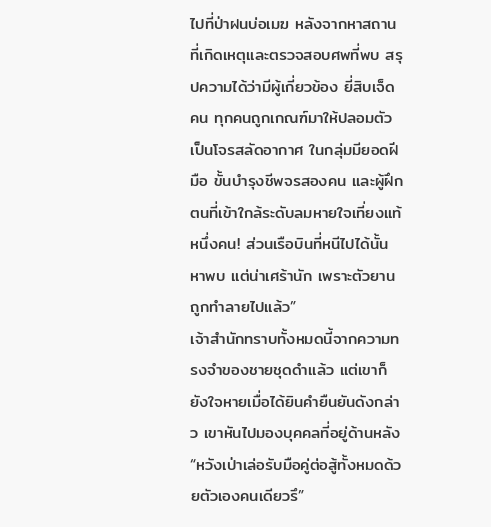ไปที่ป่าฝนบ่อเมฆ หลังจากหาสถานที่เกิดเหตุและตรวจสอบศพที่พบ สรุปความได้ว่ามีผู้เกี่ยวข้อง ยี่สิบเจ็ดคน ทุกคนถูกเกณฑ์มาให้ปลอมตัวเป็นโจรสลัดอากาศ ในกลุ่มมียอดฝีมือ ขั้นบำรุงชีพจรสองคน และผู้ฝึกตนที่เข้าใกล้ระดับลมหายใจเที่ยงแท้หนึ่งคน! ส่วนเรือบินที่หนีไปได้นั้นหาพบ แต่น่าเศร้านัก เพราะตัวยานถูกทำลายไปแล้ว”
เจ้าสำนักทราบทั้งหมดนี้จากความทรงจำของชายชุดดำแล้ว แต่เขาก็ยังใจหายเมื่อได้ยินคำยืนยันดังกล่าว เขาหันไปมองบุคคลที่อยู่ด้านหลัง
“หวังเป่าเล่อรับมือคู่ต่อสู้ทั้งหมดด้วยตัวเองคนเดียวรึ”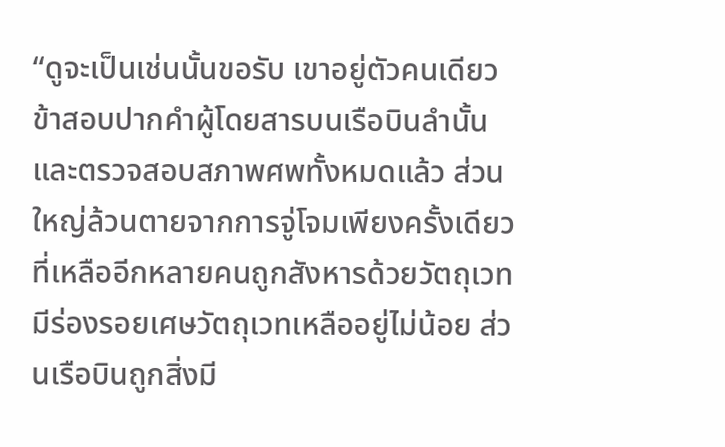“ดูจะเป็นเช่นนั้นขอรับ เขาอยู่ตัวคนเดียว ข้าสอบปากคำผู้โดยสารบนเรือบินลำนั้น และตรวจสอบสภาพศพทั้งหมดแล้ว ส่วนใหญ่ล้วนตายจากการจู่โจมเพียงครั้งเดียว ที่เหลืออีกหลายคนถูกสังหารด้วยวัตถุเวท มีร่องรอยเศษวัตถุเวทเหลืออยู่ไม่น้อย ส่วนเรือบินถูกสิ่งมี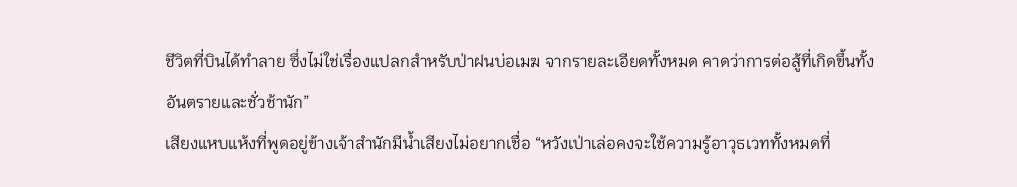ชีวิตที่บินได้ทำลาย ซึ่งไม่ใช่เรื่องแปลกสำหรับป่าฝนบ่อเมฆ จากรายละเอียดทั้งหมด คาดว่าการต่อสู้ที่เกิดขึ้นทั้งอันตรายและชั่วช้านัก”
เสียงแหบแห้งที่พูดอยู่ข้างเจ้าสำนักมีน้ำเสียงไม่อยากเชื่อ “หวังเป่าเล่อคงจะใช้ความรู้อาวุธเวททั้งหมดที่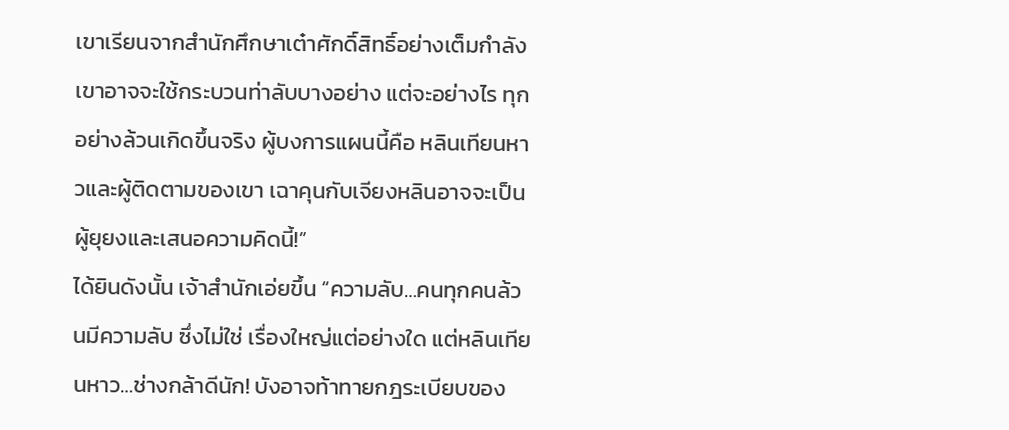เขาเรียนจากสำนักศึกษาเต๋าศักดิ์สิทธิ์อย่างเต็มกำลัง เขาอาจจะใช้กระบวนท่าลับบางอย่าง แต่จะอย่างไร ทุกอย่างล้วนเกิดขึ้นจริง ผู้บงการแผนนี้คือ หลินเทียนหาวและผู้ติดตามของเขา เฉาคุนกับเจียงหลินอาจจะเป็นผู้ยุยงและเสนอความคิดนี้!”
ได้ยินดังนั้น เจ้าสำนักเอ่ยขึ้น “ความลับ…คนทุกคนล้วนมีความลับ ซึ่งไม่ใช่ เรื่องใหญ่แต่อย่างใด แต่หลินเทียนหาว…ช่างกล้าดีนัก! บังอาจท้าทายกฎระเบียบของ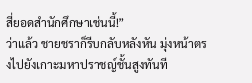สี่ยอดสำนักศึกษาเช่นนี้!”
ว่าแล้ว ชายชราก็รีบกลับหลังหัน มุ่งหน้าตรงไปยังเกาะมหาปราชญ์ชั้นสูงทันที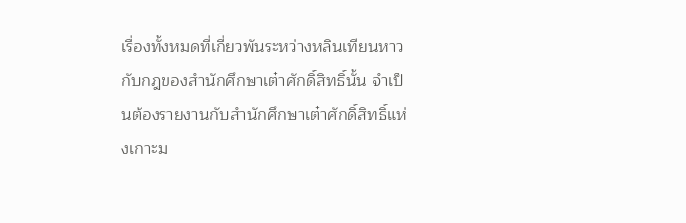เรื่องทั้งหมดที่เกี่ยวพันระหว่างหลินเทียนหาวกับกฎของสำนักศึกษาเต๋าศักดิ์สิทธิ์นั้น จำเป็นต้องรายงานกับสำนักศึกษาเต๋าศักดิ์สิทธิ์แห่งเกาะม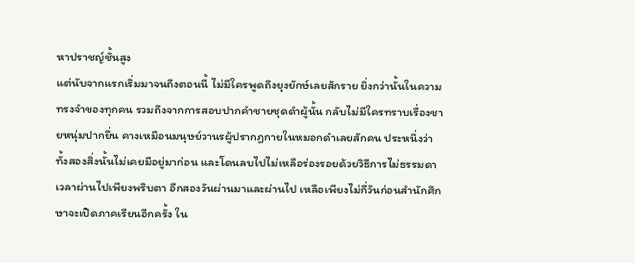หาปราชญ์ชั้นสูง
แต่นับจากแรกเริ่มมาจนถึงตอนนี้ ไม่มีใครพูดถึงยุงยักษ์เลยสักราย ยิ่งกว่านั้นในความทรงจำของทุกคน รวมถึงจากการสอบปากคำชายชุดดำผู้นั้น กลับไม่มีใครทราบเรื่องชายหนุ่มปากยื่น คางเหมือนมนุษย์วานรผู้ปรากฏกายในหมอกดำเลยสักคน ประหนึ่งว่าทั้งสองสิ่งนั้นไม่เคยมีอยู่มาก่อน และโดนลบไปไม่เหลือร่องรอยด้วยวิธีการไม่ธรรมดา
เวลาผ่านไปเพียงพริบตา อีกสองวันผ่านมาและผ่านไป เหลือเพียงไม่กี่วันก่อนสำนักศึกษาจะเปิดภาคเรียนอีกครั้ง ใน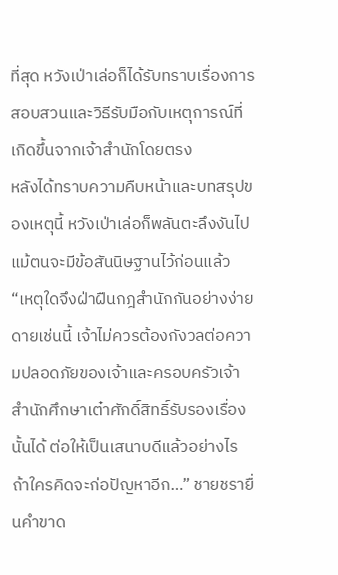ที่สุด หวังเป่าเล่อก็ได้รับทราบเรื่องการสอบสวนและวิธีรับมือกับเหตุการณ์ที่เกิดขึ้นจากเจ้าสำนักโดยตรง
หลังได้ทราบความคืบหน้าและบทสรุปของเหตุนี้ หวังเป่าเล่อก็พลันตะลึงงันไปแม้ตนจะมีข้อสันนิษฐานไว้ก่อนแล้ว
“เหตุใดจึงฝ่าฝืนกฎสำนักกันอย่างง่ายดายเช่นนี้ เจ้าไม่ควรต้องกังวลต่อความปลอดภัยของเจ้าและครอบครัวเจ้า สำนักศึกษาเต๋าศักดิ์สิทธิ์รับรองเรื่องนั้นได้ ต่อให้เป็นเสนาบดีแล้วอย่างไร ถ้าใครคิดจะก่อปัญหาอีก…” ชายชรายื่นคำขาด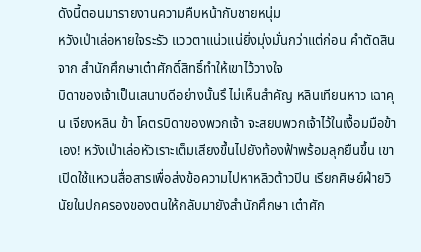ดังนี้ตอนมารายงานความคืบหน้ากับชายหนุ่ม
หวังเป่าเล่อหายใจระรัว แววตาแน่วแน่ยิ่งมุ่งมั่นกว่าแต่ก่อน คำตัดสินจาก สำนักศึกษาเต๋าศักดิ์สิทธิ์ทำให้เขาไว้วางใจ
บิดาของเจ้าเป็นเสนาบดีอย่างนั้นรึ ไม่เห็นสำคัญ หลินเทียนหาว เฉาคุน เจียงหลิน ข้า โคตรบิดาของพวกเจ้า จะสยบพวกเจ้าไว้ในเงื้อมมือข้าเอง! หวังเป่าเล่อหัวเราะเต็มเสียงขึ้นไปยังท้องฟ้าพร้อมลุกยืนขึ้น เขาเปิดใช้แหวนสื่อสารเพื่อส่งข้อความไปหาหลิวต้าวปิน เรียกศิษย์ฝ่ายวินัยในปกครองของตนให้กลับมายังสำนักศึกษา เต๋าศัก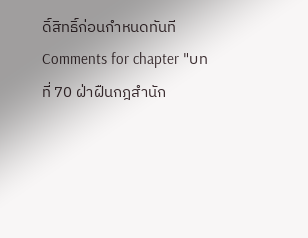ดิ์สิทธิ์ก่อนกำหนดทันที
Comments for chapter "บทที่ 70 ฝ่าฝืนกฎสำนัก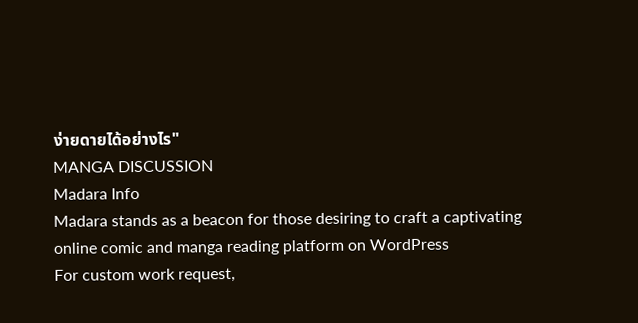ง่ายดายได้อย่างไร"
MANGA DISCUSSION
Madara Info
Madara stands as a beacon for those desiring to craft a captivating online comic and manga reading platform on WordPress
For custom work request,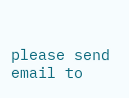please send email to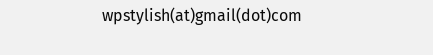wpstylish(at)gmail(dot)com